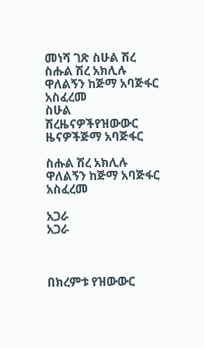መነሻ ገጽ ስሁል ሽረ ስሑል ሽረ አክሊሉ ዋለልኝን ከጅማ አባጅፋር አስፈረመ
ስሁል ሽረዜናዎችየዝውውር ዜናዎችጅማ አባጅፋር

ስሑል ሽረ አክሊሉ ዋለልኝን ከጅማ አባጅፋር አስፈረመ

አጋራ
አጋራ



በክረምቱ የዝውውር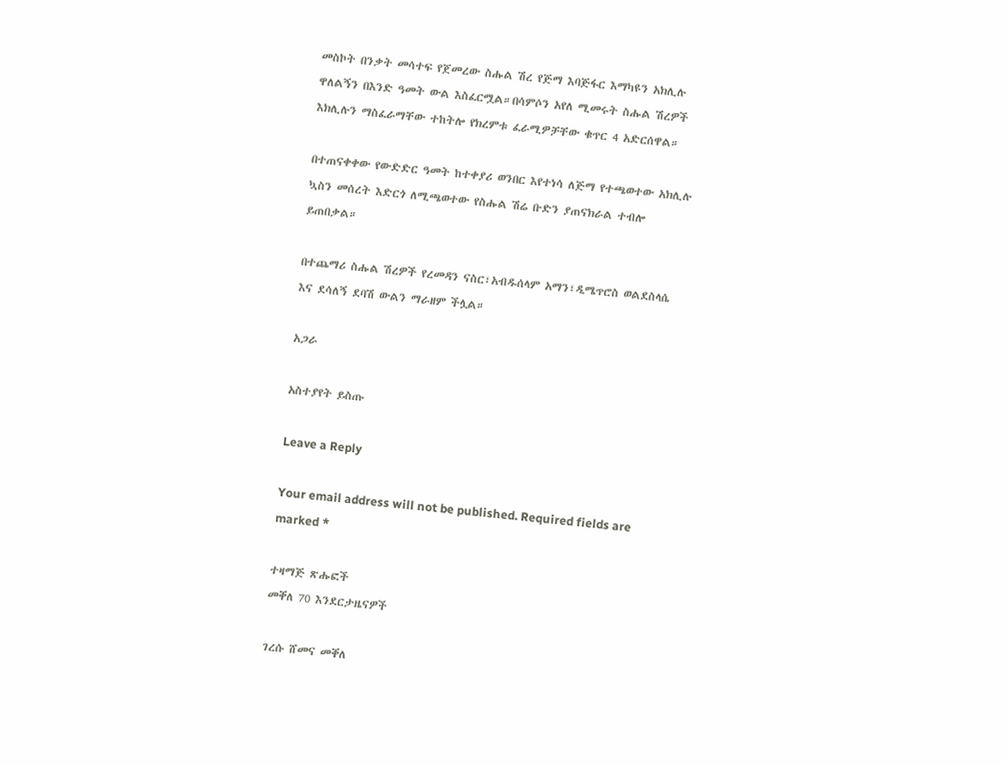መስኮት በንቃት መሳተፍ የጀመረው ስሑል ሽረ የጅማ እባጅፋር እማካዩን አክሊሉ ዋለልኝን በእንድ ዓመት ውል እስፈርሟል።በሳምሶን አየለ ሚመሩት ስሑል ሽረዎች እክሊሉን ማስፈራማቸው ተከትሎ የክረምቱ ፈራሚዎቻቸው ቁጥር 4 አድርሰዋል።

በተጠናቀቀው የውድድር ዓመት ከተቀያሪ ወንበር እየተነሳ ለጅማ የተጫወተው አክሊሉ ኳስን መሰረት እድርጎ ለሚጫወተው የስሑል ሽሬ ቡድን ያጠናክራል ተብሎ ይጠበቃል።

በተጨማሪ ስሑል ሽረዎች የረመዳን ናስር፣አብዱሰላም አማን፣ዲሜጥሮስ ወልደስላሴ እና ደሳለኝ ደባሽ ውልን ማራዘም ችሏል።

አጋራ

አስተያየት ይስጡ

Leave a Reply

Your email address will not be published. Required fields are marked *

ተዛማጅ ጽሑፎች
መቐለ 70 እንደርታዜናዎች

ገረሱ ሸመና መቐለ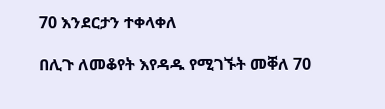70 እንደርታን ተቀላቀለ

በሊጉ ለመቆየት እየዳዱ የሚገኙት መቐለ 70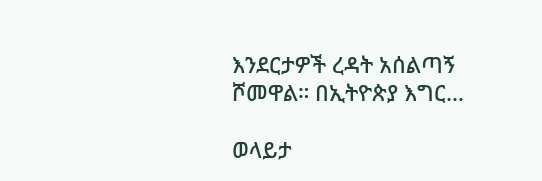እንደርታዎች ረዳት አሰልጣኝ ሾመዋል። በኢትዮጵያ እግር...

ወላይታ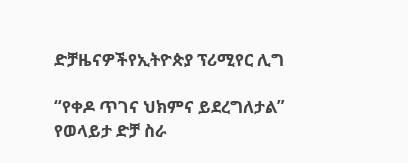ድቻዜናዎችየኢትዮጵያ ፕሪሚየር ሊግ

“የቀዶ ጥገና ህክምና ይደረግለታል” የወላይታ ድቻ ስራ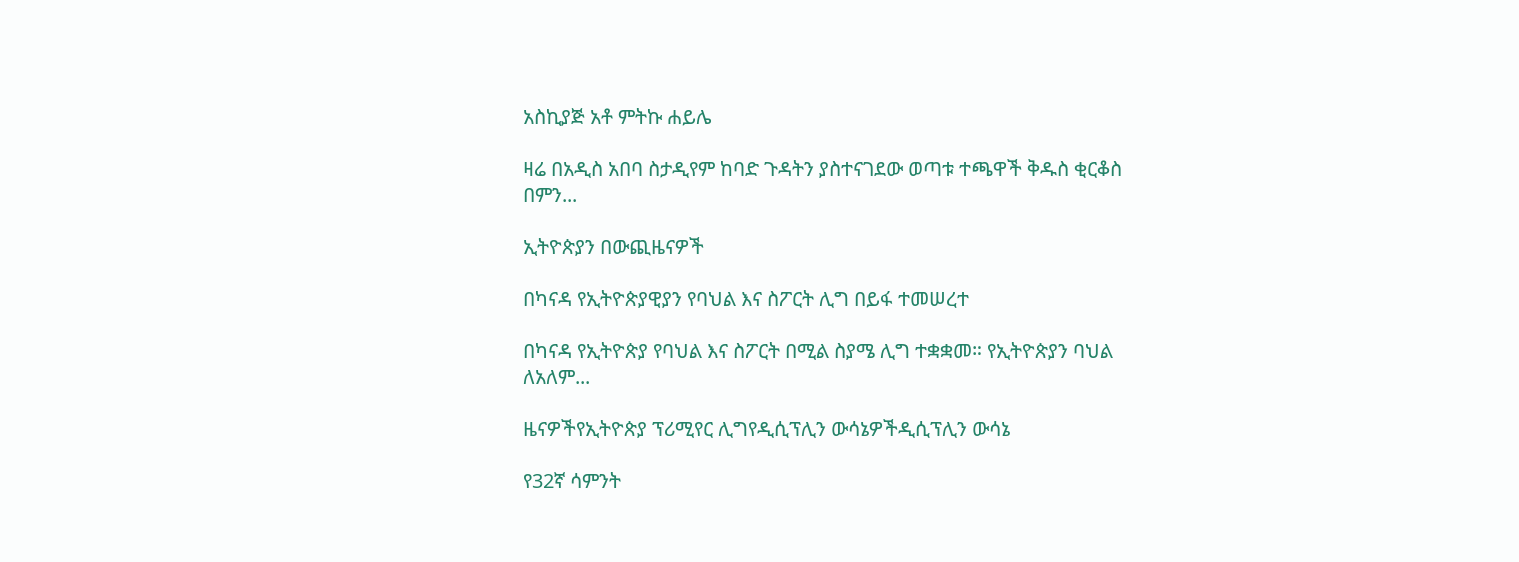አስኪያጅ አቶ ምትኩ ሐይሌ

ዛሬ በአዲስ አበባ ስታዲየም ከባድ ጉዳትን ያስተናገደው ወጣቱ ተጫዋች ቅዱስ ቂርቆስ በምን...

ኢትዮጵያን በውጪዜናዎች

በካናዳ የኢትዮጵያዊያን የባህል እና ስፖርት ሊግ በይፋ ተመሠረተ

በካናዳ የኢትዮጵያ የባህል እና ስፖርት በሚል ስያሜ ሊግ ተቋቋመ። የኢትዮጵያን ባህል ለአለም...

ዜናዎችየኢትዮጵያ ፕሪሚየር ሊግየዲሲፕሊን ውሳኔዎችዲሲፕሊን ውሳኔ

የ32ኛ ሳምንት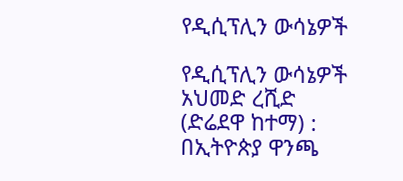የዲሲፕሊን ውሳኔዎች

የዲሲፕሊን ውሳኔዎች አህመድ ረሺድ (ድሬደዋ ከተማ) : በኢትዮጵያ ዋንጫ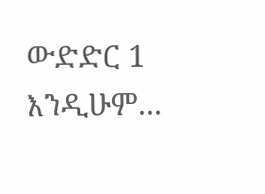ውድድር 1 እንዲሁም...